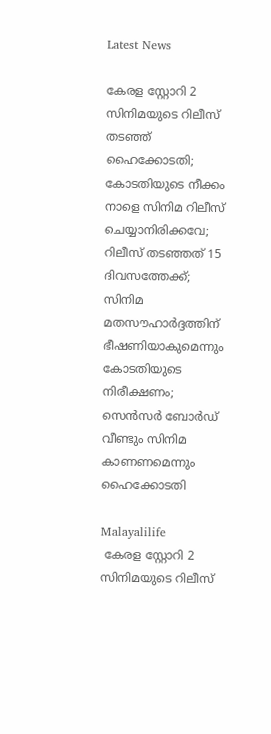Latest News

കേരള സ്റ്റോറി 2 സിനിമയുടെ റിലീസ് തടഞ്ഞ് ഹൈക്കോടതി; കോടതിയുടെ നീക്കം നാളെ സിനിമ റിലീസ് ചെയ്യാനിരിക്കവേ; റിലീസ് തടഞ്ഞത് 15 ദിവസത്തേക്ക്; സിനിമ മതസൗഹാര്‍ദ്ദത്തിന് ഭീഷണിയാകുമെന്നും കോടതിയുടെ നിരീക്ഷണം; സെന്‍സര്‍ ബോര്‍ഡ് വീണ്ടും സിനിമ കാണണമെന്നും ഹൈക്കോടതി

Malayalilife
 കേരള സ്റ്റോറി 2 സിനിമയുടെ റിലീസ്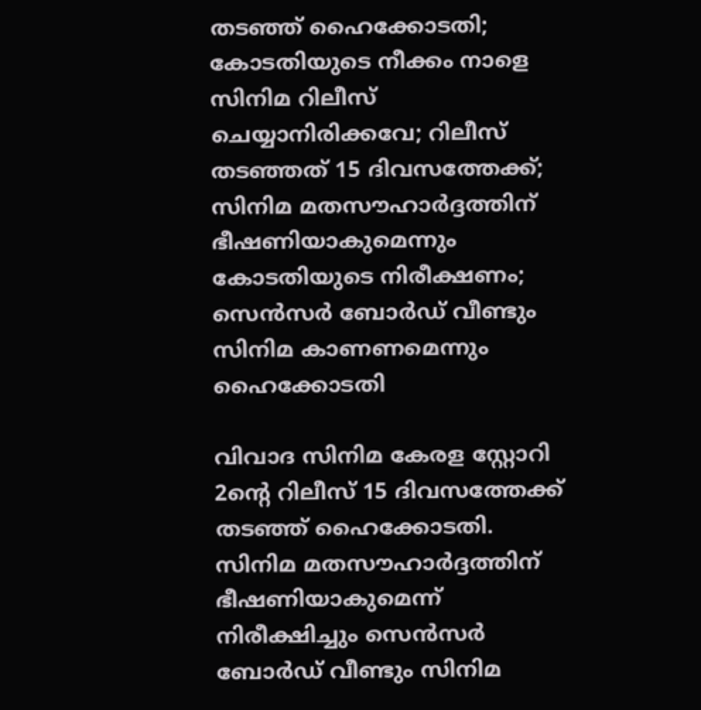തടഞ്ഞ് ഹൈക്കോടതി; കോടതിയുടെ നീക്കം നാളെ സിനിമ റിലീസ് ചെയ്യാനിരിക്കവേ; റിലീസ് തടഞ്ഞത് 15 ദിവസത്തേക്ക്; സിനിമ മതസൗഹാര്‍ദ്ദത്തിന് ഭീഷണിയാകുമെന്നും കോടതിയുടെ നിരീക്ഷണം; സെന്‍സര്‍ ബോര്‍ഡ് വീണ്ടും സിനിമ കാണണമെന്നും ഹൈക്കോടതി

വിവാദ സിനിമ കേരള സ്റ്റോറി 2ന്റെ റിലീസ് 15 ദിവസത്തേക്ക് തടഞ്ഞ് ഹൈക്കോടതി. സിനിമ മതസൗഹാര്‍ദ്ദത്തിന് ഭീഷണിയാകുമെന്ന് നിരീക്ഷിച്ചും സെന്‍സര്‍ ബോര്‍ഡ് വീണ്ടും സിനിമ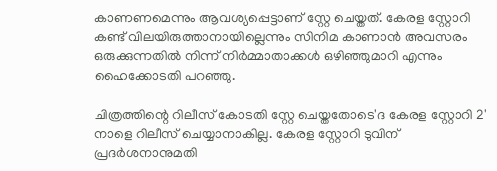കാണണമെന്നും ആവശ്യപ്പെട്ടാണ് സ്റ്റേ ചെയ്തത്. കേരള സ്റ്റോറി കണ്ട് വിലയിരുത്താനായില്ലെന്നും സിനിമ കാണാന്‍ അവസരം ഒരുക്കുന്നതില്‍ നിന്ന് നിര്‍മ്മാതാക്കള്‍ ഒഴിഞ്ഞുമാറി എന്നും ഹൈക്കോടതി പറഞ്ഞു.

ചിത്രത്തിന്റെ റിലീസ് കോടതി സ്റ്റേ ചെയ്തതോടെ'ദ കേരള സ്റ്റോറി 2' നാളെ റിലീസ് ചെയ്യാനാകില്ല. കേരള സ്റ്റോറി ടുവിന് പ്രദര്‍ശനാനുമതി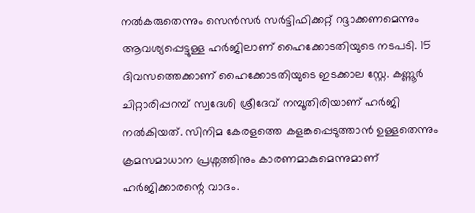നല്‍കരുതെന്നും സെന്‍സര്‍ സര്‍ട്ടിഫിക്കറ്റ് റദ്ദാക്കണമെന്നും ആവശ്യപ്പെട്ടുള്ള ഹര്‍ജിലാണ് ഹൈക്കോടതിയുടെ നടപടി. 15 ദിവസത്തെക്കാണ് ഹൈക്കോടതിയുടെ ഇടക്കാല സ്റ്റേ. കണ്ണൂര്‍ ചിറ്റാരിപ്പറമ്പ് സ്വദേശി ശ്രീദേവ് നമ്പൂതിരിയാണ് ഹര്‍ജി നല്‍കിയത്. സിനിമ കേരളത്തെ കളങ്കപ്പെടുത്താന്‍ ഉള്ളതെന്നും ക്രമസമാധാന പ്രശ്നത്തിനും കാരണമാകുമെന്നുമാണ് ഹര്‍ജിക്കാരന്റെ വാദം.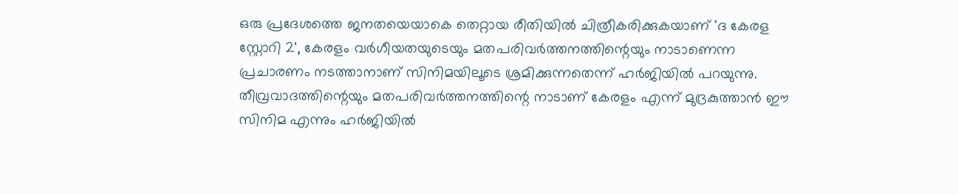ഒരു പ്രദേശത്തെ ജനതയെയാകെ തെറ്റായ രീതിയില്‍ ചിത്രീകരിക്കുകയാണ് 'ദ കേരള സ്റ്റോറി 2', കേരളം വര്‍ഗീയതയുടെയും മതപരിവര്‍ത്തനത്തിന്റെയും നാടാണെന്ന പ്രചാരണം നടത്താനാണ് സിനിമയിലൂടെ ശ്രമിക്കുന്നതെന്ന് ഹര്‍ജിയില്‍ പറയുന്നു. തീവ്രവാദത്തിന്റെയും മതപരിവര്‍ത്തനത്തിന്റെ നാടാണ് കേരളം എന്ന് മുദ്രകുത്താന്‍ ഈ സിനിമ എന്നും ഹര്‍ജിയില്‍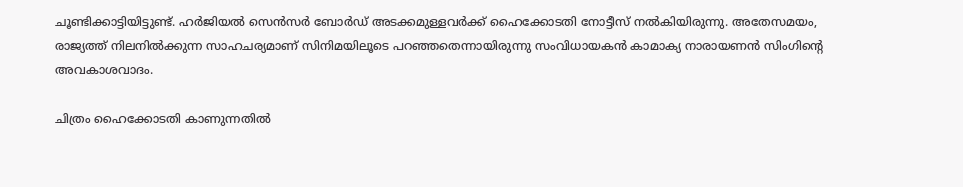ചൂണ്ടിക്കാട്ടിയിട്ടുണ്ട്. ഹര്‍ജിയല്‍ സെന്‍സര്‍ ബോര്‍ഡ് അടക്കമുള്ളവര്‍ക്ക് ഹൈക്കോടതി നോട്ടീസ് നല്‍കിയിരുന്നു. അതേസമയം, രാജ്യത്ത് നിലനില്‍ക്കുന്ന സാഹചര്യമാണ് സിനിമയിലൂടെ പറഞ്ഞതെന്നായിരുന്നു സംവിധായകന്‍ കാമാക്യ നാരായണന്‍ സിംഗിന്റെ അവകാശവാദം.

ചിത്രം ഹൈക്കോടതി കാണുന്നതില്‍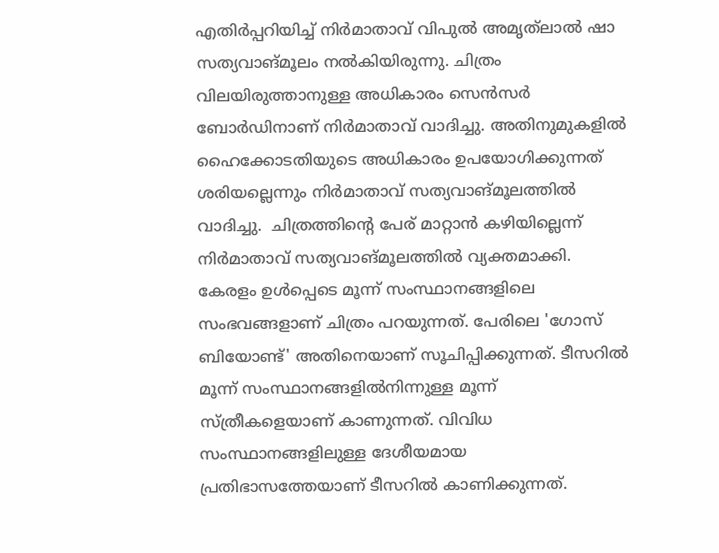എതിര്‍പ്പറിയിച്ച് നിര്‍മാതാവ് വിപുല്‍ അമൃത്‌ലാല്‍ ഷാ സത്യവാങ്മൂലം നല്‍കിയിരുന്നു. ചിത്രം വിലയിരുത്താനുള്ള അധികാരം സെന്‍സര്‍ ബോര്‍ഡിനാണ് നിര്‍മാതാവ് വാദിച്ചു. അതിനുമുകളില്‍ ഹൈക്കോടതിയുടെ അധികാരം ഉപയോഗിക്കുന്നത് ശരിയല്ലെന്നും നിര്‍മാതാവ് സത്യവാങ്മൂലത്തില്‍ വാദിച്ചു.  ചിത്രത്തിന്റെ പേര് മാറ്റാന്‍ കഴിയില്ലെന്ന് നിര്‍മാതാവ് സത്യവാങ്മൂലത്തില്‍ വ്യക്തമാക്കി. കേരളം ഉള്‍പ്പെടെ മൂന്ന് സംസ്ഥാനങ്ങളിലെ സംഭവങ്ങളാണ് ചിത്രം പറയുന്നത്. പേരിലെ 'ഗോസ് ബിയോണ്ട്' അതിനെയാണ് സൂചിപ്പിക്കുന്നത്. ടീസറില്‍ മൂന്ന് സംസ്ഥാനങ്ങളില്‍നിന്നുള്ള മൂന്ന് സ്ത്രീകളെയാണ് കാണുന്നത്. വിവിധ സംസ്ഥാനങ്ങളിലുള്ള ദേശീയമായ പ്രതിഭാസത്തേയാണ് ടീസറില്‍ കാണിക്കുന്നത്.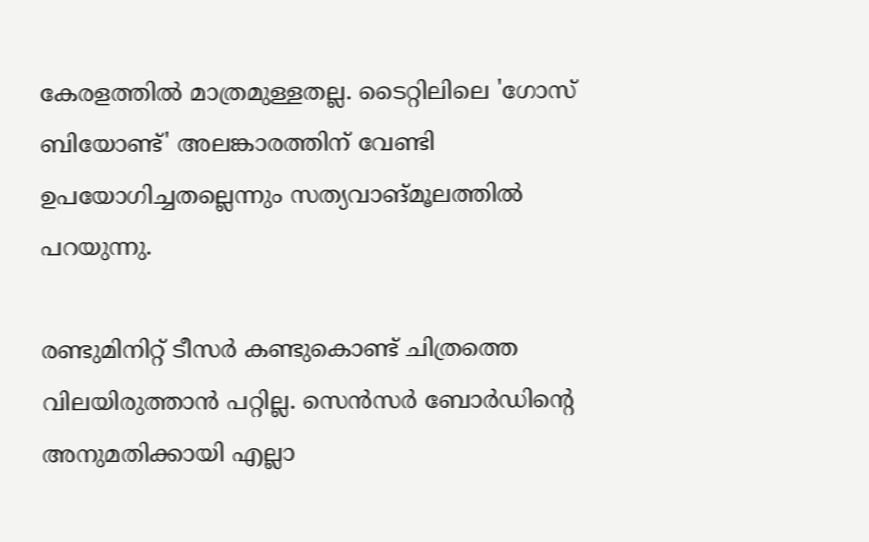കേരളത്തില്‍ മാത്രമുള്ളതല്ല. ടൈറ്റിലിലെ 'ഗോസ് ബിയോണ്ട്' അലങ്കാരത്തിന് വേണ്ടി ഉപയോഗിച്ചതല്ലെന്നും സത്യവാങ്മൂലത്തില്‍ പറയുന്നു.

രണ്ടുമിനിറ്റ് ടീസര്‍ കണ്ടുകൊണ്ട് ചിത്രത്തെ വിലയിരുത്താന്‍ പറ്റില്ല. സെന്‍സര്‍ ബോര്‍ഡിന്റെ അനുമതിക്കായി എല്ലാ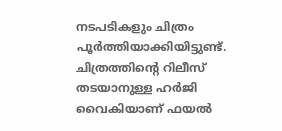നടപടികളും ചിത്രം പൂര്‍ത്തിയാക്കിയിട്ടുണ്ട്. ചിത്രത്തിന്റെ റിലീസ് തടയാനുള്ള ഹര്‍ജി വൈകിയാണ് ഫയല്‍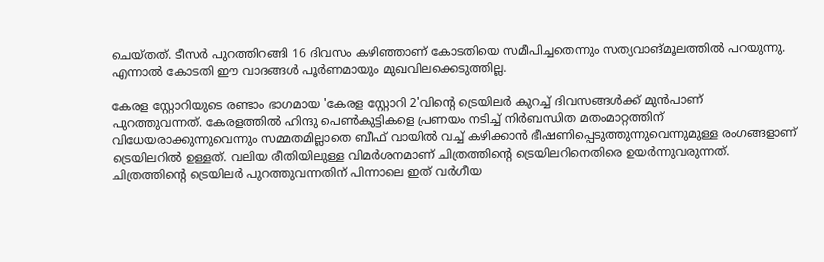ചെയ്തത്. ടീസര്‍ പുറത്തിറങ്ങി 16 ദിവസം കഴിഞ്ഞാണ് കോടതിയെ സമീപിച്ചതെന്നും സത്യവാങ്മൂലത്തില്‍ പറയുന്നു. എന്നാല്‍ കോടതി ഈ വാദങ്ങള്‍ പൂര്‍ണമായും മുഖവിലക്കെടുത്തില്ല.

കേരള സ്റ്റോറിയുടെ രണ്ടാം ഭാഗമായ 'കേരള സ്റ്റോറി 2'വിന്റെ ട്രെയിലര്‍ കുറച്ച് ദിവസങ്ങള്‍ക്ക് മുന്‍പാണ് പുറത്തുവന്നത്. കേരളത്തില്‍ ഹിന്ദു പെണ്‍കുട്ടികളെ പ്രണയം നടിച്ച് നിര്‍ബന്ധിത മതംമാറ്റത്തിന് വിധേയരാക്കുന്നുവെന്നും സമ്മതമില്ലാതെ ബീഫ് വായില്‍ വച്ച് കഴിക്കാന്‍ ഭീഷണിപ്പെടുത്തുന്നുവെന്നുമുള്ള രംഗങ്ങളാണ് ട്രെയിലറില്‍ ഉള്ളത്. വലിയ രീതിയിലുള്ള വിമര്‍ശനമാണ് ചിത്രത്തിന്റെ ട്രെയിലറിനെതിരെ ഉയര്‍ന്നുവരുന്നത്. ചിത്രത്തിന്റെ ട്രെയിലര്‍ പുറത്തുവന്നതിന് പിന്നാലെ ഇത് വര്‍ഗീയ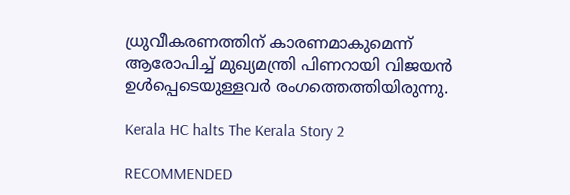ധ്രുവീകരണത്തിന് കാരണമാകുമെന്ന് ആരോപിച്ച് മുഖ്യമന്ത്രി പിണറായി വിജയന്‍ ഉള്‍പ്പെടെയുള്ളവര്‍ രംഗത്തെത്തിയിരുന്നു.

Kerala HC halts The Kerala Story 2

RECOMMENDED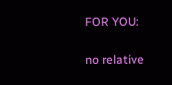FOR YOU:

no relative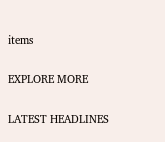items

EXPLORE MORE

LATEST HEADLINES